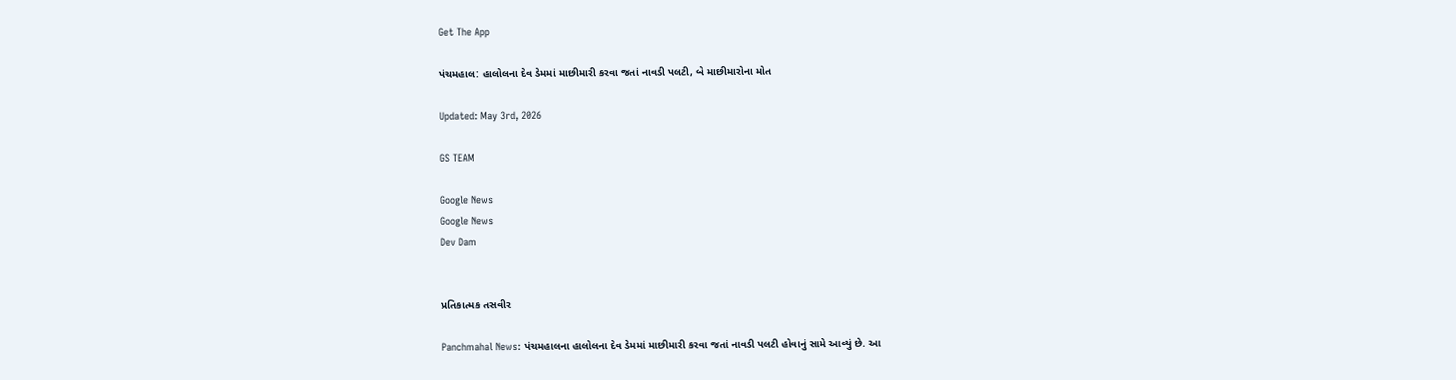Get The App

પંચમહાલ: હાલોલના દેવ ડેમમાં માછીમારી કરવા જતાં નાવડી પલટી, બે માછીમારોના મોત

Updated: May 3rd, 2026

GS TEAM

Google News
Google News
Dev Dam


પ્રતિકાત્મક તસવીર

Panchmahal News: પંચમહાલના હાલોલના દેવ ડેમમાં માછીમારી કરવા જતાં નાવડી પલટી હોવાનું સામે આવ્યું છે. આ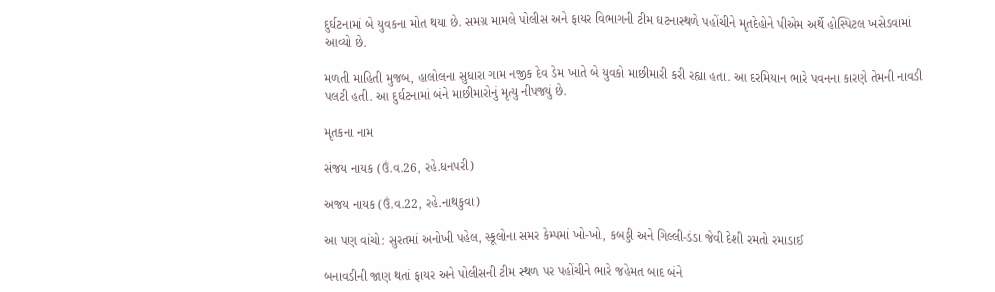દુર્ઘટનામાં બે યુવકના મોત થયા છે. સમગ્ર મામલે પોલીસ અને ફાયર વિભાગની ટીમ ઘટનાસ્થળે પહોંચીને મૃતદેહોને પીએમ અર્થે હોસ્પિટલ ખસેડવામાં આવ્યો છે.

મળતી માહિતી મુજબ, હાલોલના સુધારા ગામ નજીક દેવ ડેમ ખાતે બે યુવકો માછીમારી કરી રહ્યા હતા. આ દરમિયાન ભારે પવનના કારણે તેમની નાવડી પલટી હતી. આ દુર્ઘટનામાં બંને માછીમારોનું મૃત્યુ નીપજ્યું છે.

મૃતકના નામ

સંજય નાયક (ઉં.વ.26, રહે.ધનપરી)

અજય નાયક (ઉં.વ.22, રહે.નાથકુવા)

આ પણ વાંચો: સુરતમાં અનોખી પહેલ, સ્કૂલોના સમર કેમ્પમાં ખો-ખો, કબડ્ડી અને ગિલ્લી-ડંડા જેવી દેશી રમતો રમાડાઈ

બનાવડીની જાણ થતાં ફાયર અને પોલીસની ટીમ સ્થળ પર પહોંચીને ભારે જહેમત બાદ બંને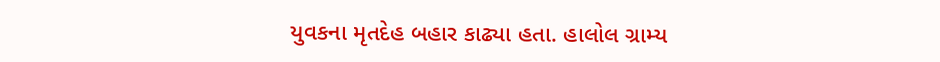યુવકના મૃતદેહ બહાર કાઢ્યા હતા. હાલોલ ગ્રામ્ય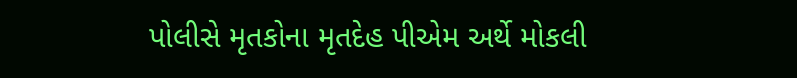પોલીસે મૃતકોના મૃતદેહ પીએમ અર્થે મોકલી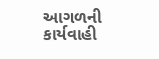આગળની કાર્યવાહી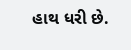હાથ ધરી છે.